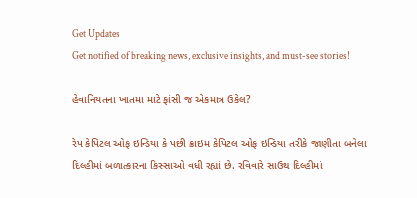Get Updates
Get notified of breaking news, exclusive insights, and must-see stories!

હેવાનિયતના ખાતમા માટે ફાંસી જ એકમાત્ર ઉકેલ?

રેપ કેપિટલ ઓફ ઇન્ડિયા કે પછી ક્રાઇમ કેપિટલ ઓફ ઇન્ડિયા તરીકે જાણીતા બનેલા દિલ્હીમાં બળાત્કારના કિસ્સાઓ વધી રહ્યાં છે. રવિવારે સાઉથ દિલ્હીમાં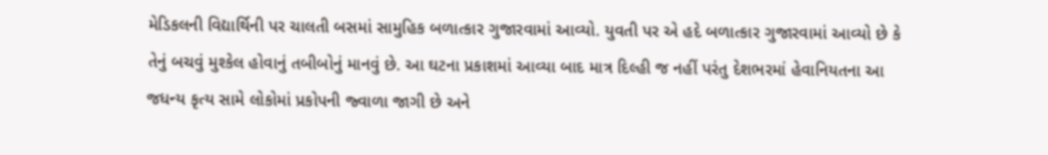મેડિકલની વિદ્યાર્થિની પર ચાલતી બસમાં સામુહિક બળાત્કાર ગુજારવામાં આવ્યો. યુવતી પર એ હદે બળાત્કાર ગુજારવામાં આવ્યો છે કે તેનું બચવું મુશ્કેલ હોવાનું તબીબોનું માનવું છે. આ ઘટના પ્રકાશમાં આવ્યા બાદ માત્ર દિલ્હી જ નહીં પરંતુ દેશભરમાં હેવાનિયતના આ જધન્ય કૃત્ય સામે લોકોમાં પ્રકોપની જ્વાળા જાગી છે અને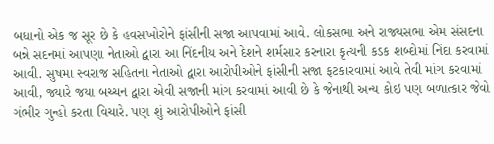બધાનો એક જ સૂર છે કે હવસખોરોને ફાંસીની સજા આપવામાં આવે. લોકસભા અને રાજ્યસભા એમ સંસદના બન્ને સદનમાં આપણા નેતાઓ દ્વારા આ નિંદનીય અને દેશને શર્મસાર કરનારા કૃત્યની કડક શબ્દોમાં નિંદા કરવામાં આવી. સુષમા સ્વરાજ સહિતના નેતાઓ દ્વારા આરોપીઓને ફાંસીની સજા ફટકારવામાં આવે તેવી માંગ કરવામાં આવી, જ્યારે જયા બચ્ચન દ્વારા એવી સજાની માંગ કરવામાં આવી છે કે જેનાથી અન્ય કોઇ પણ બળાત્કાર જેવો ગંભીર ગુન્હો કરતા વિચારે. પણ શું આરોપીઓને ફાંસી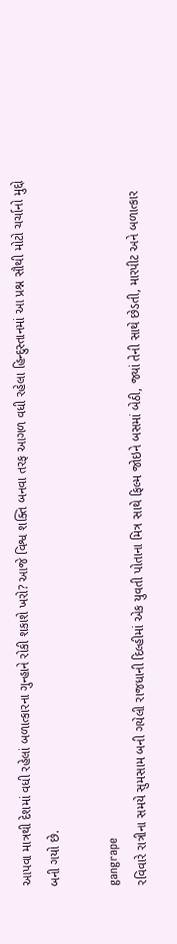આપવા માત્રથી દેશમાં વધી રહેલાં બળાત્કારના ગુન્હાને રોકી શકાશે ખરો? આજે વિશ્વ શક્તિ બનવા તરફ આગળ વધી રહેલા હિન્દુસ્તાનમાં આ પ્રશ્ન સૌથી મોટો ચર્ચાનો મુદ્દો બની ગયો છે.

gangrape
રવિવારે રાત્રીના સમયે સુમસામ બની ગયેલી રાજધાની દિલ્હીમાં એક યુવતી પોતાના મિત્ર સાથે ફિલ્મ જોઇને બસમાં બેઠી, જ્યાં તેની સાથે છેડતી, મારપીટ અને બળાત્કાર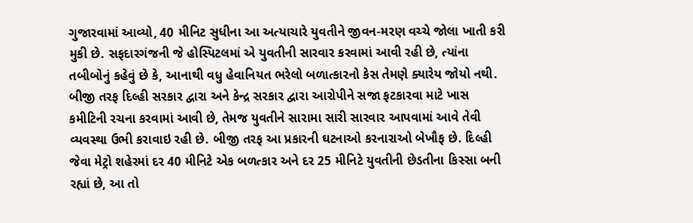ગુજારવામાં આવ્યો, 40 મીનિટ સુધીના આ અત્યાચારે યુવતીને જીવન-મરણ વચ્ચે જોલા ખાતી કરી મુકી છે. સફદારગંજની જે હોસ્પિટલમાં એ યુવતીની સારવાર કરવામાં આવી રહી છે, ત્યાંના તબીબોનું કહેવું છે કે, આનાથી વધુ હેવાનિયત ભરેલો બળાત્કારનો કેસ તેમણે ક્યારેય જોયો નથી. બીજી તરફ દિલ્હી સરકાર દ્વારા અને કેન્દ્ર સરકાર દ્વારા આરોપીને સજા ફટકારવા માટે ખાસ કમીટિની રચના કરવામાં આવી છે, તેમજ યુવતીને સારામા સારી સારવાર આપવામાં આવે તેવી વ્યવસ્થા ઉભી કરાવાઇ રહી છે. બીજી તરફ આ પ્રકારની ઘટનાઓ કરનારાઓ બેખૌફ છે. દિલ્હી જેવા મેટ્રો શહેરમાં દર 40 મીનિટે એક બળત્કાર અને દર 25 મીનિટે યુવતીની છેડતીના કિસ્સા બની રહ્યાં છે, આ તો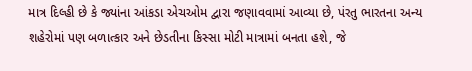માત્ર દિલ્હી છે કે જ્યાંના આંકડા એચઓમ દ્વારા જણાવવામાં આવ્યા છે, પંરતુ ભારતના અન્ય શહેરોમાં પણ બળાત્કાર અને છેડતીના કિસ્સા મોટી માત્રામાં બનતા હશે, જે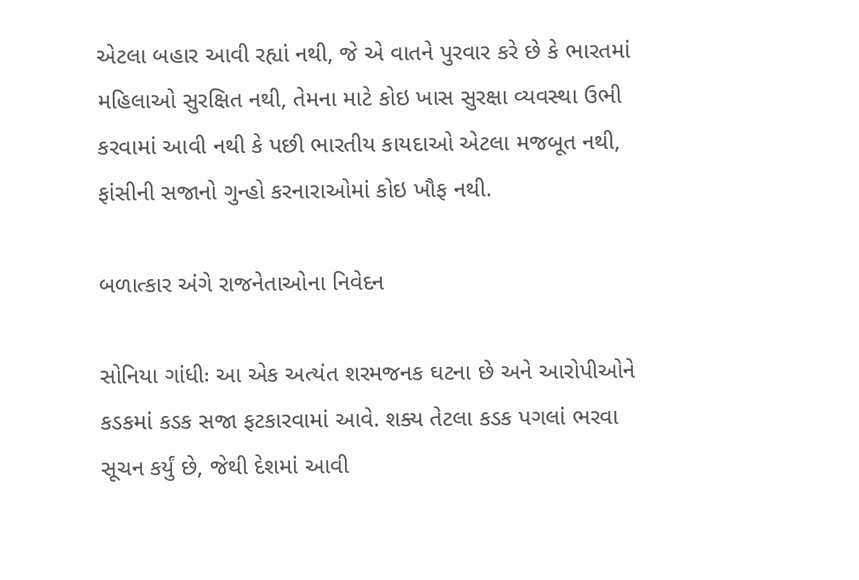એટલા બહાર આવી રહ્યાં નથી, જે એ વાતને પુરવાર કરે છે કે ભારતમાં મહિલાઓ સુરક્ષિત નથી, તેમના માટે કોઇ ખાસ સુરક્ષા વ્યવસ્થા ઉભી કરવામાં આવી નથી કે પછી ભારતીય કાયદાઓ એટલા મજબૂત નથી, ફાંસીની સજાનો ગુન્હો કરનારાઓમાં કોઇ ખૌફ નથી.

બળાત્કાર અંગે રાજનેતાઓના નિવેદન

સોનિયા ગાંધીઃ આ એક અત્યંત શરમજનક ઘટના છે અને આરોપીઓને કડકમાં કડક સજા ફટકારવામાં આવે. શક્ય તેટલા કડક પગલાં ભરવા સૂચન કર્યું છે, જેથી દેશમાં આવી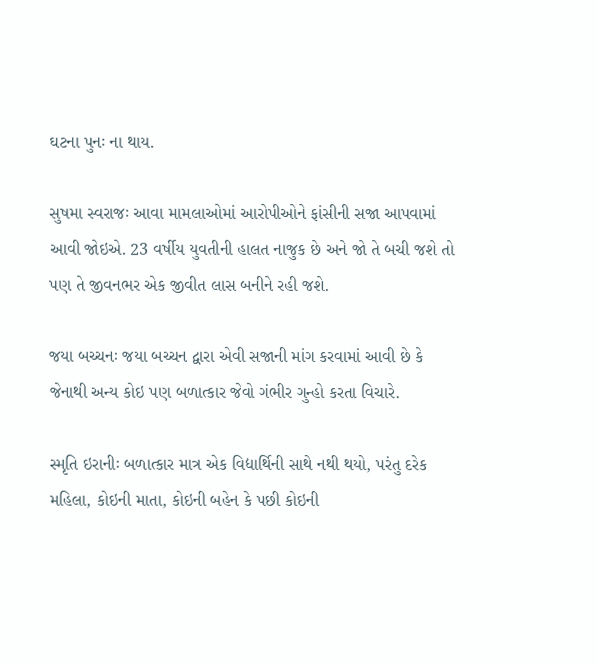ઘટના પુનઃ ના થાય.

સુષમા સ્વરાજઃ આવા મામલાઓમાં આરોપીઓને ફાંસીની સજા આપવામાં આવી જોઇએ. 23 વર્ષીય યુવતીની હાલત નાજુક છે અને જો તે બચી જશે તો પણ તે જીવનભર એક જીવીત લાસ બનીને રહી જશે.

જયા બચ્ચનઃ જયા બચ્ચન દ્વારા એવી સજાની માંગ કરવામાં આવી છે કે જેનાથી અન્ય કોઇ પણ બળાત્કાર જેવો ગંભીર ગુન્હો કરતા વિચારે.

સ્મૃતિ ઇરાનીઃ બળાત્કાર માત્ર એક વિદ્યાર્થિની સાથે નથી થયો, પરંતુ દરેક મહિલા, કોઇની માતા, કોઇની બહેન કે પછી કોઇની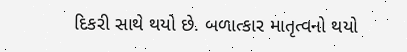દિકરી સાથે થયો છે. બળાત્કાર માતૃત્વનો થયો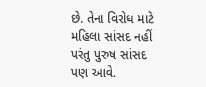છે. તેના વિરોધ માટે મહિલા સાંસદ નહીં પરંતુ પુરુષ સાંસદ પણ આવે.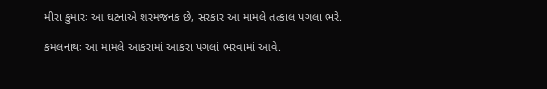મીરા કુમારઃ આ ઘટનાએ શરમજનક છે, સરકાર આ મામલે તત્કાલ પગલા ભરે.

કમલનાથઃ આ મામલે આકરામાં આકરા પગલાં ભરવામાં આવે.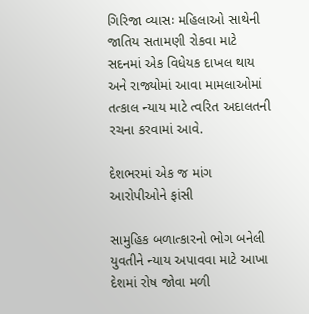ગિરિજા વ્યાસઃ મહિલાઓ સાથેની જાતિય સતામણી રોકવા માટે સદનમાં એક વિધેયક દાખલ થાય અને રાજ્યોમાં આવા મામલાઓમાં તત્કાલ ન્યાય માટે ત્વરિત અદાલતની રચના કરવામાં આવે.

દેશભરમાં એક જ માંગ આરોપીઓને ફાંસી

સામુહિક બળાત્કારનો ભોગ બનેલી યુવતીને ન્યાય અપાવવા માટે આખા દેશમાં રોષ જોવા મળી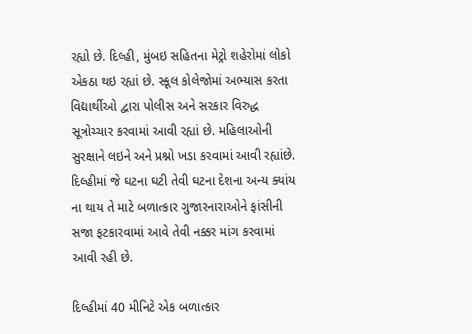રહ્યો છે. દિલ્હી, મુંબઇ સહિતના મેટ્રો શહેરોમાં લોકો એકઠા થઇ રહ્યાં છે. સ્કૂલ કોલેજોમાં અભ્યાસ કરતા વિદ્યાર્થીઓ દ્વારા પોલીસ અને સરકાર વિરુદ્ધ સૂત્રોચ્ચાર કરવામાં આવી રહ્યાં છે. મહિલાઓની સુરક્ષાને લઇને અને પ્રશ્નો ખડા કરવામાં આવી રહ્યાંછે. દિલ્હીમાં જે ઘટના ઘટી તેવી ઘટના દેશના અન્ય ક્યાંય ના થાય તે માટે બળાત્કાર ગુજારનારાઓને ફાંસીની સજા ફટકારવામાં આવે તેવી નક્કર માંગ કરવામાં આવી રહી છે.

દિલ્હીમાં 40 મીનિટે એક બળાત્કાર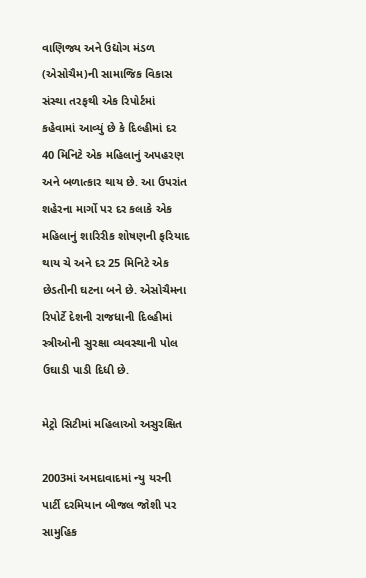વાણિજ્ય અને ઉદ્યોગ મંડળ (એસોચૈમ)ની સામાજિક વિકાસ સંસ્થા તરફથી એક રિપોર્ટમાં કહેવામાં આવ્યું છે કે દિલ્હીમાં દર 40 મિનિટે એક મહિલાનું અપહરણ અને બળાત્કાર થાય છે. આ ઉપરાંત શહેરના માર્ગો પર દર કલાકે એક મહિલાનું શારિરીક શોષણની ફરિયાદ થાય ચે અને દર 25 મિનિટે એક છેડતીની ઘટના બને છે. એસોચૈમના રિપોર્ટે દેશની રાજધાની દિલ્હીમાં સ્ત્રીઓની સુરક્ષા વ્યવસ્થાની પોલ ઉઘાડી પાડી દિધી છે.

મેટ્રો સિટીમાં મહિલાઓ અસુરક્ષિત

2003માં અમદાવાદમાં ન્યુ યરની પાર્ટી દરમિયાન બીજલ જોશી પર સામુહિક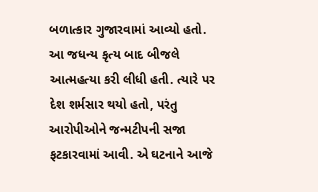બળાત્કાર ગુજારવામાં આવ્યો હતો. આ જધન્ય કૃત્ય બાદ બીજલે આત્મહત્યા કરી લીધી હતી. ત્યારે પર દેશ શર્મસાર થયો હતો, પરંતુ આરોપીઓને જન્મટીપની સજા ફટકારવામાં આવી. એ ઘટનાને આજે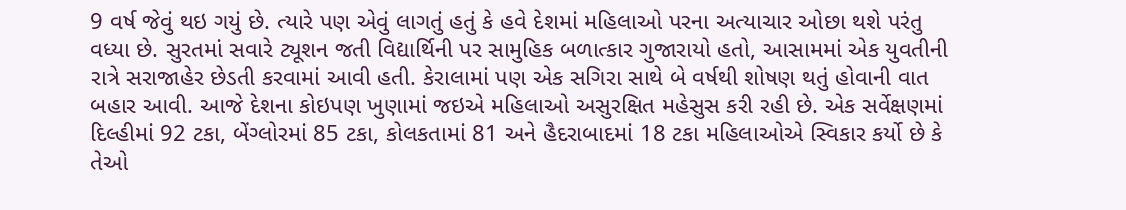9 વર્ષ જેવું થઇ ગયું છે. ત્યારે પણ એવું લાગતું હતું કે હવે દેશમાં મહિલાઓ પરના અત્યાચાર ઓછા થશે પરંતુ વધ્યા છે. સુરતમાં સવારે ટ્યૂશન જતી વિદ્યાર્થિની પર સામુહિક બળાત્કાર ગુજારાયો હતો, આસામમાં એક યુવતીની રાત્રે સરાજાહેર છેડતી કરવામાં આવી હતી. કેરાલામાં પણ એક સગિરા સાથે બે વર્ષથી શોષણ થતું હોવાની વાત બહાર આવી. આજે દેશના કોઇપણ ખુણામાં જઇએ મહિલાઓ અસુરક્ષિત મહેસુસ કરી રહી છે. એક સર્વેક્ષણમાં દિલ્હીમાં 92 ટકા, બેંગ્લોરમાં 85 ટકા, કોલકતામાં 81 અને હૈદરાબાદમાં 18 ટકા મહિલાઓએ સ્વિકાર કર્યો છે કે તેઓ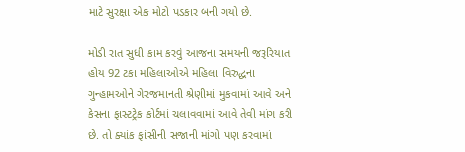માટે સુરક્ષા એક મોટો પડકાર બની ગયો છે.

મોડી રાત સુધી કામ કરવું આજના સમયની જરૂરિયાત હોય 92 ટકા મહિલાઓએ મહિલા વિરુદ્ધના ગુન્હામઓને ગેરજમાનતી શ્રેણીમાં મુકવામાં આવે અને કેસના ફાસ્ટટ્રેક કોર્ટમાં ચલાવવામાં આવે તેવી માંગ કરી છે. તો ક્યાંક ફાંસીની સજાની માંગો પણ કરવામાં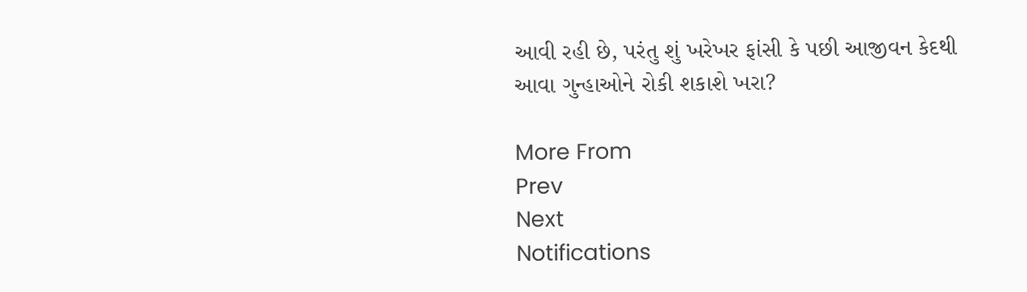આવી રહી છે, પરંતુ શું ખરેખર ફાંસી કે પછી આજીવન કેદથી આવા ગુન્હાઓને રોકી શકાશે ખરા?

More From
Prev
Next
Notifications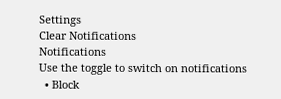Settings
Clear Notifications
Notifications
Use the toggle to switch on notifications
  • Block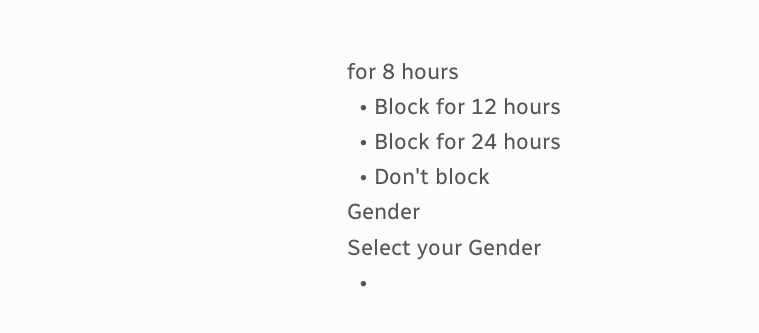for 8 hours
  • Block for 12 hours
  • Block for 24 hours
  • Don't block
Gender
Select your Gender
  •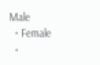Male
  • Female
  •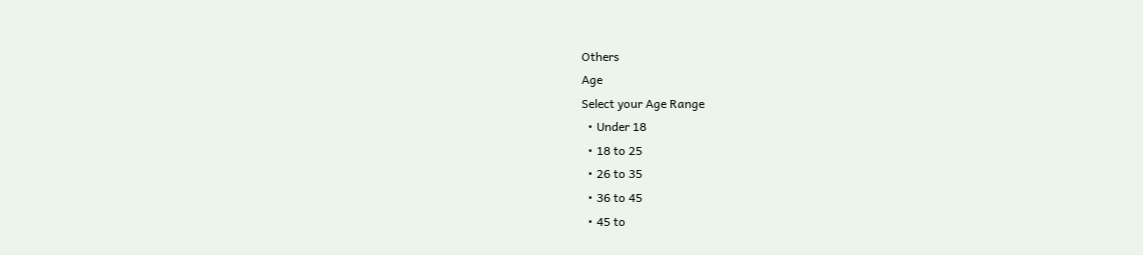Others
Age
Select your Age Range
  • Under 18
  • 18 to 25
  • 26 to 35
  • 36 to 45
  • 45 to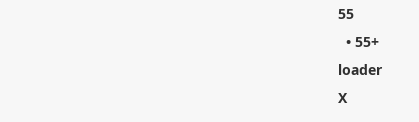55
  • 55+
loader
X